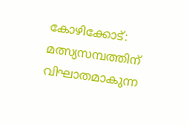കോഴിക്കോട്: മത്സ്യസമ്പത്തിന് വിഘാതമാകുന്ന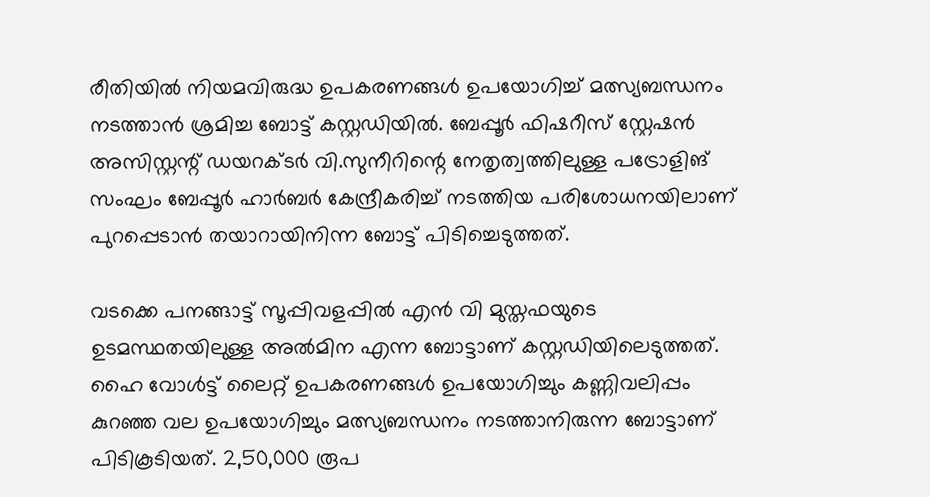രീതിയില്‍ നിയമവിരുദ്ധ ഉപകരണങ്ങള്‍ ഉപയോഗിച്ച് മത്സ്യബന്ധനം നടത്താന്‍ ശ്രമിച്ച ബോട്ട് കസ്റ്റഡിയില്‍. ബേപ്പൂര്‍ ഫിഷറീസ് സ്റ്റേഷന്‍ അസിസ്റ്റന്റ് ഡയറക്ടര്‍ വി.സുനീറിന്റെ നേതൃത്വത്തിലുള്ള പട്രോളിങ് സംഘം ബേപ്പൂര്‍ ഹാര്‍ബര്‍ കേന്ദ്രീകരിച്ച് നടത്തിയ പരിശോധനയിലാണ് പുറപ്പെടാന്‍ തയാറായിനിന്ന ബോട്ട് പിടിച്ചെടുത്തത്.

വടക്കെ പനങ്ങാട്ട് സൂപ്പിവളപ്പില്‍ എന്‍ വി മുസ്തഫയുടെ ഉടമസ്ഥതയിലുള്ള അല്‍മിന എന്ന ബോട്ടാണ് കസ്റ്റഡിയിലെടുത്തത്. ഹൈ വോള്‍ട്ട് ലൈറ്റ് ഉപകരണങ്ങള്‍ ഉപയോഗിച്ചും കണ്ണിവലിപ്പം കുറഞ്ഞ വല ഉപയോഗിച്ചും മത്സ്യബന്ധനം നടത്താനിരുന്ന ബോട്ടാണ് പിടികൂടിയത്. 2,50,000 രൂപ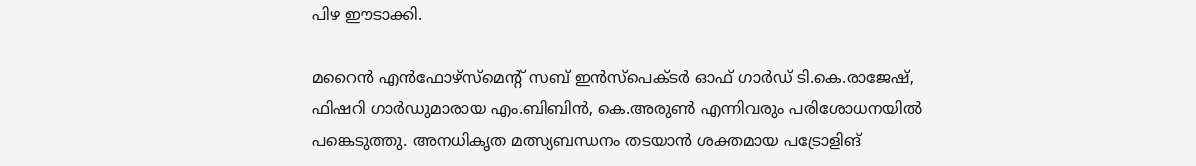പിഴ ഈടാക്കി.

മറൈന്‍ എന്‍ഫോഴ്‌സ്‌മെന്റ് സബ് ഇന്‍സ്‌പെക്ടര്‍ ഓഫ് ഗാര്‍ഡ് ടി.കെ.രാജേഷ്, ഫിഷറി ഗാര്‍ഡുമാരായ എം.ബിബിന്‍, കെ.അരുണ്‍ എന്നിവരും പരിശോധനയില്‍ പങ്കെടുത്തു. അനധികൃത മത്സ്യബന്ധനം തടയാന്‍ ശക്തമായ പട്രോളിങ്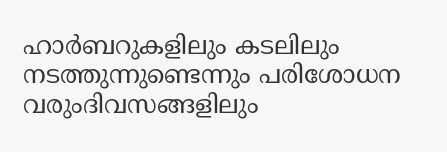ഹാര്‍ബറുകളിലും കടലിലും നടത്തുന്നുണ്ടെന്നും പരിശോധന വരുംദിവസങ്ങളിലും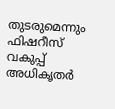തുടരുമെന്നും ഫിഷറീസ് വകുപ്പ് അധികൃതര്‍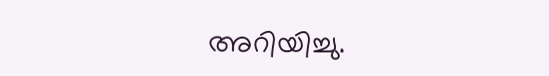അറിയിച്ചു.